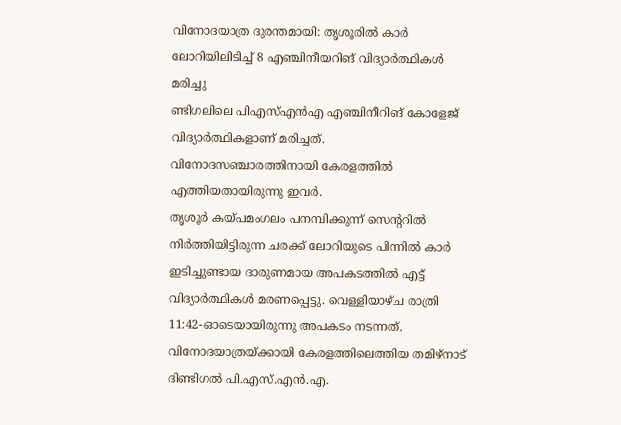വിനോദയാത്ര ദുരന്തമായി: തൃശൂരിൽ കാർ ലോറിയിലിടിച്ച് 8 എഞ്ചിനീയറിങ് വിദ്യാർത്ഥികൾ മരിച്ചു
ണ്ടിഗലിലെ പിഎസ്എൻഎ എഞ്ചിനീറിങ് കോളേജ് വിദ്യാർത്ഥികളാണ് മരിച്ചത്. വിനോദസഞ്ചാരത്തിനായി കേരളത്തിൽ എത്തിയതായിരുന്നു ഇവർ.
തൃശൂർ കയ്പമംഗലം പനമ്പിക്കുന്ന് സെന്ററിൽ നിർത്തിയിട്ടിരുന്ന ചരക്ക് ലോറിയുടെ പിന്നിൽ കാർ ഇടിച്ചുണ്ടായ ദാരുണമായ അപകടത്തിൽ എട്ട് വിദ്യാർത്ഥികൾ മരണപ്പെട്ടു. വെള്ളിയാഴ്ച രാത്രി 11:42-ഓടെയായിരുന്നു അപകടം നടന്നത്. വിനോദയാത്രയ്ക്കായി കേരളത്തിലെത്തിയ തമിഴ്നാട് ദിണ്ടിഗൽ പി.എസ്.എൻ.എ.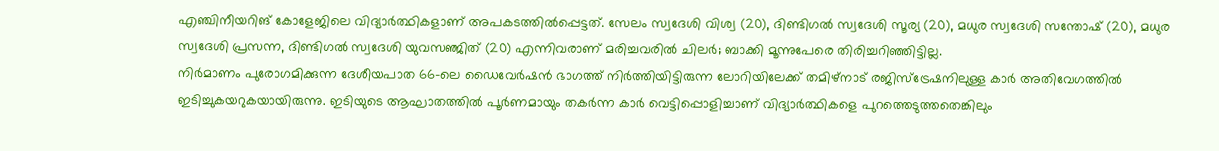എഞ്ചിനീയറിങ് കോളേജിലെ വിദ്യാർത്ഥികളാണ് അപകടത്തിൽപ്പെട്ടത്. സേലം സ്വദേശി വിശ്വ (20), ദിണ്ടിഗൽ സ്വദേശി സൂര്യ (20), മധുര സ്വദേശി സന്തോഷ് (20), മധുര സ്വദേശി പ്രസന്ന, ദിണ്ടിഗൽ സ്വദേശി യുവസഞ്ജിത് (20) എന്നിവരാണ് മരിച്ചവരിൽ ചിലർ; ബാക്കി മൂന്നുപേരെ തിരിച്ചറിഞ്ഞിട്ടില്ല.
നിർമാണം പുരോഗമിക്കുന്ന ദേശീയപാത 66-ലെ ഡൈവേർഷൻ ഭാഗത്ത് നിർത്തിയിട്ടിരുന്ന ലോറിയിലേക്ക് തമിഴ്നാട് രജിസ്ട്രേഷനിലുള്ള കാർ അതിവേഗത്തിൽ ഇടിച്ചുകയറുകയായിരുന്നു. ഇടിയുടെ ആഘാതത്തിൽ പൂർണമായും തകർന്ന കാർ വെട്ടിപ്പൊളിച്ചാണ് വിദ്യാർത്ഥികളെ പുറത്തെടുത്തതെങ്കിലും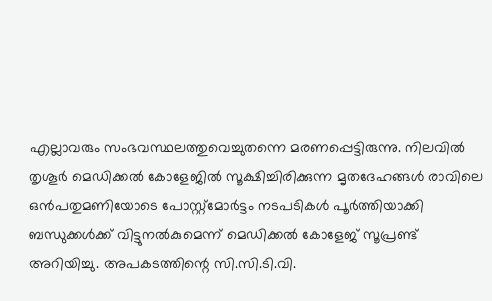എല്ലാവരും സംഭവസ്ഥലത്തുവെച്ചുതന്നെ മരണപ്പെട്ടിരുന്നു. നിലവിൽ തൃശൂർ മെഡിക്കൽ കോളേജിൽ സൂക്ഷിച്ചിരിക്കുന്ന മൃതദേഹങ്ങൾ രാവിലെ ഒൻപതുമണിയോടെ പോസ്റ്റ്മോർട്ടം നടപടികൾ പൂർത്തിയാക്കി ബന്ധുക്കൾക്ക് വിട്ടുനൽകുമെന്ന് മെഡിക്കൽ കോളേജ് സൂപ്രണ്ട് അറിയിച്ചു. അപകടത്തിന്റെ സി.സി.ടി.വി.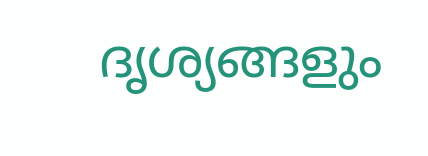ദൃശ്യങ്ങളും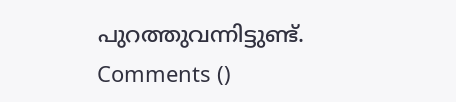പുറത്തുവന്നിട്ടുണ്ട്.
Comments ()